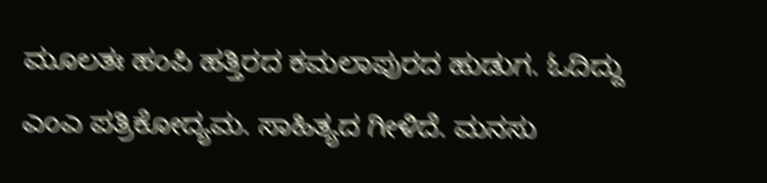ಮೂಲತಃ ಹಂಪಿ ಹತ್ತಿರದ ಕಮಲಾಪುರದ ಹುಡುಗ. ಓದಿದ್ದು ಎಂಎ ಪತ್ರಿಕೋದ್ಯಮ. ಸಾಹಿತ್ಯದ ಗೀಳಿದೆ. ಮನಸು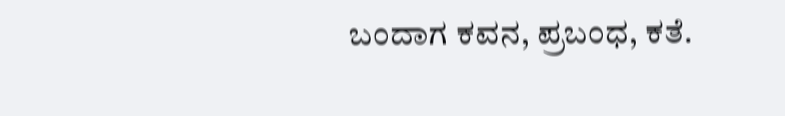ಬಂದಾಗ ಕವನ, ಪ್ರಬಂಧ, ಕತೆ.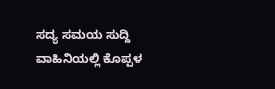ಸದ್ಯ ಸಮಯ ಸುದ್ದಿ ವಾಹಿನಿಯಲ್ಲಿ ಕೊಪ್ಪಳ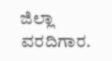ಜಿಲ್ಲಾ ವರದಿಗಾರ.